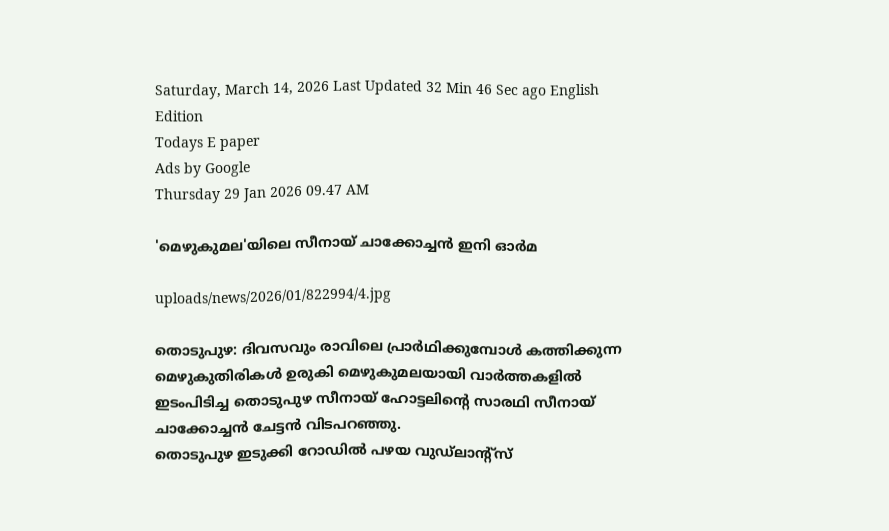Saturday, March 14, 2026 Last Updated 32 Min 46 Sec ago English Edition
Todays E paper
Ads by Google
Thursday 29 Jan 2026 09.47 AM

'മെഴുകുമല'യിലെ സീനായ്‌ ചാക്കോച്ചന്‍ ഇനി ഓര്‍മ

uploads/news/2026/01/822994/4.jpg

തൊടുപുഴ: ദിവസവും രാവിലെ പ്രാര്‍ഥിക്കുമ്പോള്‍ കത്തിക്കുന്ന മെഴുകുതിരികള്‍ ഉരുകി മെഴുകുമലയായി വാര്‍ത്തകളില്‍ ഇടംപിടിച്ച തൊടുപുഴ സീനായ്‌ ഹോട്ടലിന്റെ സാരഥി സീനായ്‌ ചാക്കോച്ചന്‍ ചേട്ടന്‍ വിടപറഞ്ഞു.
തൊടുപുഴ ഇടുക്കി റോഡില്‍ പഴയ വുഡ്‌ലാന്റ്‌സ്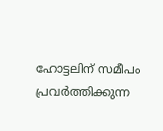ഹോട്ടലിന്‌ സമീപം പ്രവര്‍ത്തിക്കുന്ന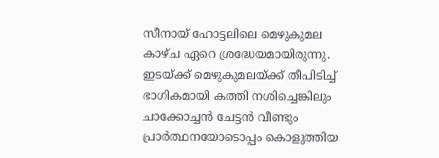സീനായ്‌ ഹോട്ടലിലെ മെഴുകുമല കാഴ്‌ച ഏറെ ശ്രദ്ധേയമായിരുന്നു. ഇടയ്‌ക്ക് മെഴുകുമലയ്‌ക്ക് തീപിടിച്ച്‌ ഭാഗികമായി കത്തി നശിച്ചെങ്കിലും ചാക്കോച്ചന്‍ ചേട്ടന്‍ വീണ്ടും പ്രാര്‍ത്ഥനയോടൊപ്പം കൊളുത്തിയ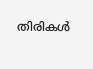തിരികള്‍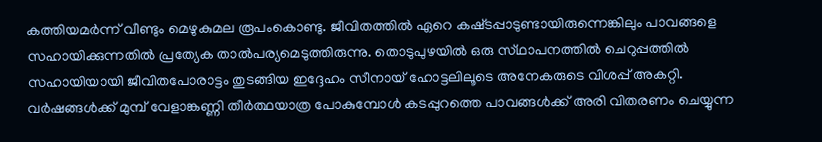കത്തിയമര്‍ന്ന്‌ വീണ്ടും മെഴുകുമല രൂപംകൊണ്ടു. ജീവിതത്തില്‍ ഏറെ കഷ്‌ടപ്പാടുണ്ടായിരുന്നെങ്കിലും പാവങ്ങളെ സഹായിക്കുന്നതില്‍ പ്രത്യേക താല്‍പര്യമെടുത്തിരുന്നു. തൊടുപുഴയില്‍ ഒരു സ്‌ഥാപനത്തില്‍ ചെറുപ്പത്തില്‍ സഹായിയായി ജീവിതപോരാട്ടം തുടങ്ങിയ ഇദ്ദേഹം സീനായ്‌ ഹോട്ടലിലൂടെ അനേകരുടെ വിശപ്പ്‌ അകറ്റി. വര്‍ഷങ്ങള്‍ക്ക്‌ മുമ്പ്‌ വേളാങ്കണ്ണി തീര്‍ത്ഥയാത്ര പോകുമ്പോള്‍ കടപ്പുറത്തെ പാവങ്ങള്‍ക്ക്‌ അരി വിതരണം ചെയ്യുന്ന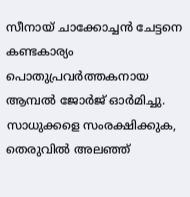സീനായ്‌ ചാക്കോച്ചന്‍ ചേട്ടനെ കണ്ടകാര്യം പൊതുപ്രവര്‍ത്തകനായ ആമ്പല്‍ ജോര്‍ജ്‌ ഓര്‍മിച്ചു. സാധുക്കളെ സംരക്ഷിക്കുക, തെരുവില്‍ അലഞ്ഞ്‌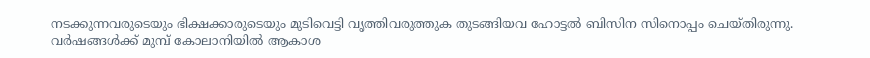നടക്കുന്നവരുടെയും ഭിക്ഷക്കാരുടെയും മുടിവെട്ടി വൃത്തിവരുത്തുക തുടങ്ങിയവ ഹോട്ടല്‍ ബിസിന സിനൊപ്പം ചെയ്‌തിരുന്നു.
വര്‍ഷങ്ങള്‍ക്ക്‌ മുമ്പ്‌ കോലാനിയില്‍ ആകാശ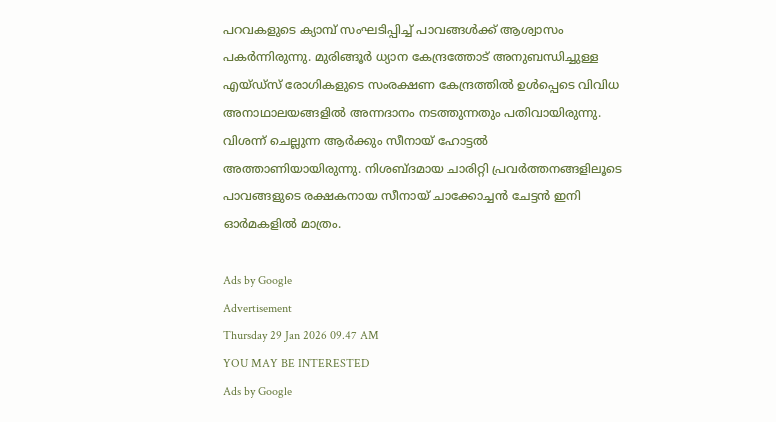പറവകളുടെ ക്യാമ്പ്‌ സംഘടിപ്പിച്ച്‌ പാവങ്ങള്‍ക്ക്‌ ആശ്വാസം പകര്‍ന്നിരുന്നു. മുരിങ്ങൂര്‍ ധ്യാന കേന്ദ്രത്തോട്‌ അനുബന്ധിച്ചുള്ള എയ്‌ഡ്സ്‌ രോഗികളുടെ സംരക്ഷണ കേന്ദ്രത്തില്‍ ഉള്‍പ്പെടെ വിവിധ അനാഥാലയങ്ങളില്‍ അന്നദാനം നടത്തുന്നതും പതിവായിരുന്നു. വിശന്ന്‌ ചെല്ലുന്ന ആര്‍ക്കും സീനായ്‌ ഹോട്ടല്‍ അത്താണിയായിരുന്നു. നിശബ്‌ദമായ ചാരിറ്റി പ്രവര്‍ത്തനങ്ങളിലൂടെ പാവങ്ങളുടെ രക്ഷകനായ സീനായ്‌ ചാക്കോച്ചന്‍ ചേട്ടന്‍ ഇനി ഓര്‍മകളില്‍ മാത്രം.

Ads by Google
Advertisement
Thursday 29 Jan 2026 09.47 AM
YOU MAY BE INTERESTED
Ads by Google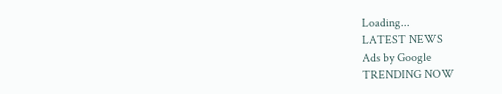Loading...
LATEST NEWS
Ads by Google
TRENDING NOW